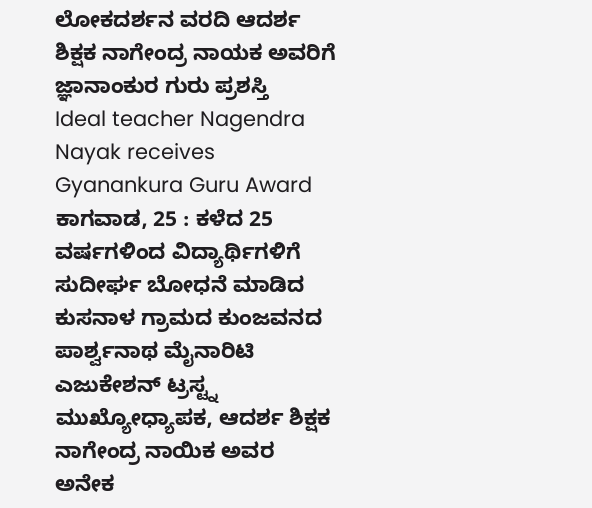ಲೋಕದರ್ಶನ ವರದಿ ಆದರ್ಶ ಶಿಕ್ಷಕ ನಾಗೇಂದ್ರ ನಾಯಕ ಅವರಿಗೆ ಜ್ಞಾನಾಂಕುರ ಗುರು ಪ್ರಶಸ್ತಿ
Ideal teacher Nagendra Nayak receives Gyanankura Guru Award
ಕಾಗವಾಡ, 25 : ಕಳೆದ 25 ವರ್ಷಗಳಿಂದ ವಿದ್ಯಾರ್ಥಿಗಳಿಗೆ ಸುದೀರ್ಘ ಬೋಧನೆ ಮಾಡಿದ ಕುಸನಾಳ ಗ್ರಾಮದ ಕುಂಜವನದ ಪಾರ್ಶ್ವನಾಥ ಮೈನಾರಿಟಿ ಎಜುಕೇಶನ್ ಟ್ರಸ್ಟ್ನ ಮುಖ್ಯೋಧ್ಯಾಪಕ, ಆದರ್ಶ ಶಿಕ್ಷಕ ನಾಗೇಂದ್ರ ನಾಯಿಕ ಅವರ ಅನೇಕ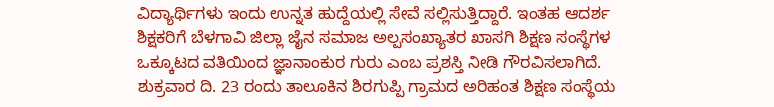ವಿದ್ಯಾರ್ಥಿಗಳು ಇಂದು ಉನ್ನತ ಹುದ್ದೆಯಲ್ಲಿ ಸೇವೆ ಸಲ್ಲಿಸುತ್ತಿದ್ದಾರೆ. ಇಂತಹ ಆದರ್ಶ ಶಿಕ್ಷಕರಿಗೆ ಬೆಳಗಾವಿ ಜಿಲ್ಲಾ ಜೈನ ಸಮಾಜ ಅಲ್ಪಸಂಖ್ಯಾತರ ಖಾಸಗಿ ಶಿಕ್ಷಣ ಸಂಸ್ಥೆಗಳ ಒಕ್ಕೂಟದ ವತಿಯಿಂದ ಜ್ಞಾನಾಂಕುರ ಗುರು ಎಂಬ ಪ್ರಶಸ್ತಿ ನೀಡಿ ಗೌರವಿಸಲಾಗಿದೆ.
ಶುಕ್ರವಾರ ದಿ. 23 ರಂದು ತಾಲೂಕಿನ ಶಿರಗುಪ್ಪಿ ಗ್ರಾಮದ ಅರಿಹಂತ ಶಿಕ್ಷಣ ಸಂಸ್ಥೆಯ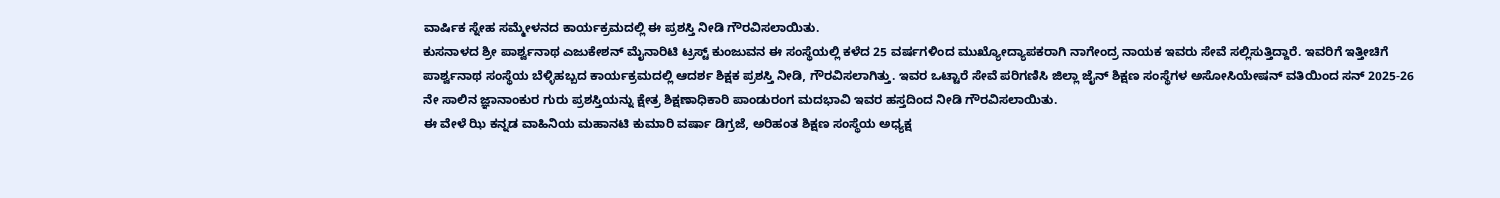ವಾರ್ಷಿಕ ಸ್ನೇಹ ಸಮ್ಮೇಳನದ ಕಾರ್ಯಕ್ರಮದಲ್ಲಿ ಈ ಪ್ರಶಸ್ತಿ ನೀಡಿ ಗೌರವಿಸಲಾಯಿತು.
ಕುಸನಾಳದ ಶ್ರೀ ಪಾರ್ಶ್ವನಾಥ ಎಜುಕೇಶನ್ ಮೈನಾರಿಟಿ ಟ್ರಸ್ಟ್ ಕುಂಜುವನ ಈ ಸಂಸ್ಥೆಯಲ್ಲಿ ಕಳೆದ 25 ವರ್ಷಗಳಿಂದ ಮುಖ್ಯೋದ್ಯಾಪಕರಾಗಿ ನಾಗೇಂದ್ರ ನಾಯಕ ಇವರು ಸೇವೆ ಸಲ್ಲಿಸುತ್ತಿದ್ದಾರೆ. ಇವರಿಗೆ ಇತ್ತೀಚಿಗೆ ಪಾರ್ಶ್ವನಾಥ ಸಂಸ್ಥೆಯ ಬೆಳ್ಳಿಹಬ್ಬದ ಕಾರ್ಯಕ್ರಮದಲ್ಲಿ ಆದರ್ಶ ಶಿಕ್ಷಕ ಪ್ರಶಸ್ತಿ ನೀಡಿ, ಗೌರವಿಸಲಾಗಿತ್ತು. ಇವರ ಒಟ್ಟಾರೆ ಸೇವೆ ಪರಿಗಣಿಸಿ ಜಿಲ್ಲಾ ಜೈನ್ ಶಿಕ್ಷಣ ಸಂಸ್ಥೆಗಳ ಅಸೋಸಿಯೇಷನ್ ವತಿಯಿಂದ ಸನ್ 2025-26 ನೇ ಸಾಲಿನ ಜ್ಞಾನಾಂಕುರ ಗುರು ಪ್ರಶಸ್ತಿಯನ್ನು ಕ್ಷೇತ್ರ ಶಿಕ್ಷಣಾಧಿಕಾರಿ ಪಾಂಡುರಂಗ ಮದಭಾವಿ ಇವರ ಹಸ್ತದಿಂದ ನೀಡಿ ಗೌರವಿಸಲಾಯಿತು.
ಈ ವೇಳೆ ಝಿ ಕನ್ನಡ ವಾಹಿನಿಯ ಮಹಾನಟಿ ಕುಮಾರಿ ವರ್ಷಾ ಡಿಗ್ರಜೆ, ಅರಿಹಂತ ಶಿಕ್ಷಣ ಸಂಸ್ಥೆಯ ಅಧ್ಯಕ್ಷ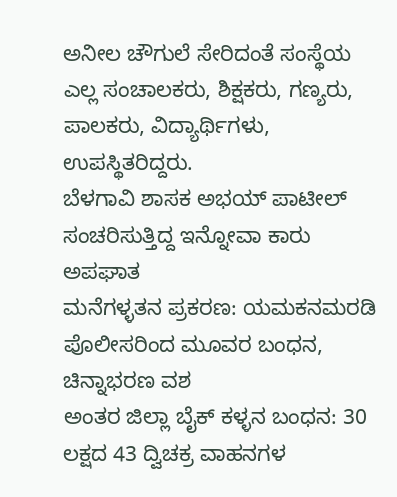ಅನೀಲ ಚೌಗುಲೆ ಸೇರಿದಂತೆ ಸಂಸ್ಥೆಯ ಎಲ್ಲ ಸಂಚಾಲಕರು, ಶಿಕ್ಷಕರು, ಗಣ್ಯರು, ಪಾಲಕರು, ವಿದ್ಯಾರ್ಥಿಗಳು, ಉಪಸ್ಥಿತರಿದ್ದರು.
ಬೆಳಗಾವಿ ಶಾಸಕ ಅಭಯ್ ಪಾಟೀಲ್ ಸಂಚರಿಸುತ್ತಿದ್ದ ಇನ್ನೋವಾ ಕಾರು ಅಪಘಾತ
ಮನೆಗಳ್ಳತನ ಪ್ರಕರಣ: ಯಮಕನಮರಡಿ ಪೊಲೀಸರಿಂದ ಮೂವರ ಬಂಧನ, ಚಿನ್ನಾಭರಣ ವಶ
ಅಂತರ ಜಿಲ್ಲಾ ಬೈಕ್ ಕಳ್ಳನ ಬಂಧನ: 30 ಲಕ್ಷದ 43 ದ್ವಿಚಕ್ರ ವಾಹನಗಳ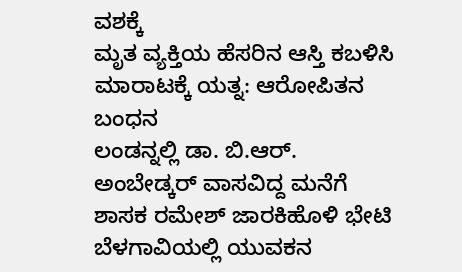ವಶಕ್ಕೆ
ಮೃತ ವ್ಯಕ್ತಿಯ ಹೆಸರಿನ ಆಸ್ತಿ ಕಬಳಿಸಿ ಮಾರಾಟಕ್ಕೆ ಯತ್ನ: ಆರೋಪಿತನ ಬಂಧನ
ಲಂಡನ್ನಲ್ಲಿ ಡಾ. ಬಿ.ಆರ್. ಅಂಬೇಡ್ಕರ್ ವಾಸವಿದ್ದ ಮನೆಗೆ ಶಾಸಕ ರಮೇಶ್ ಜಾರಕಿಹೊಳಿ ಭೇಟಿ
ಬೆಳಗಾವಿಯಲ್ಲಿ ಯುವಕನ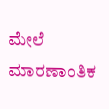ಮೇಲೆ ಮಾರಣಾಂತಿಕ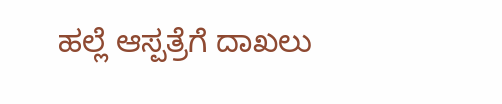ಹಲ್ಲೆ ಆಸ್ಪತ್ರೆಗೆ ದಾಖಲು